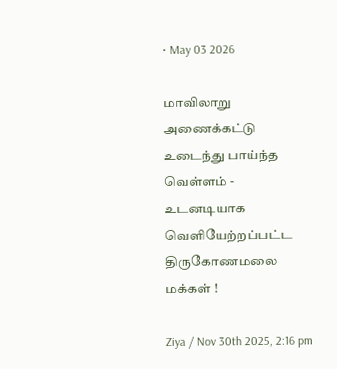• May 03 2026

மாவிலாறு அணைக்கட்டு உடைந்து பாய்ந்த வெள்ளம் - உடனடியாக வெளியேற்றப்பட்ட திருகோணமலை மக்கள் !

Ziya / Nov 30th 2025, 2:16 pm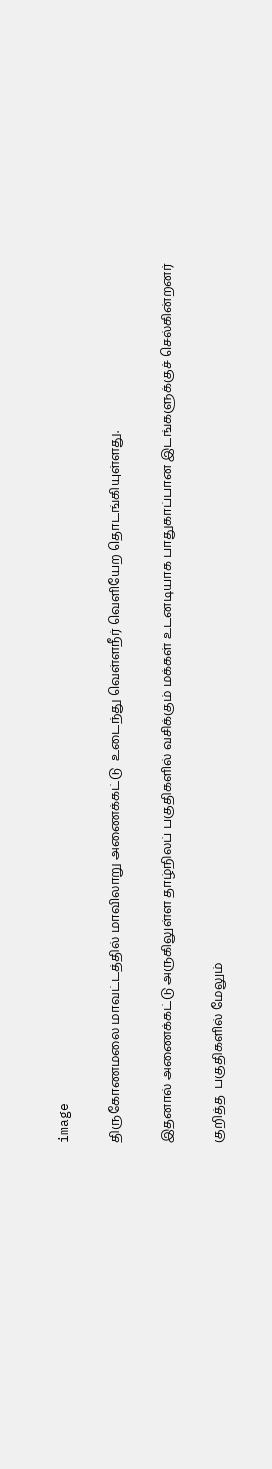image

திருகோணமலை மாவட்டத்தில் மாவிலாறு அணைக்கட்டு  உடைந்து வெள்ளநீர் வெளியேற தொடங்கியுள்ளது.

இதனால் அணைக்கட்டு அருகிலுள்ள தாழ்நிலப் பகுதிகளில் வசிக்கும் மக்கள் உடனடியாக பாதுகாப்பான இடங்களுக்குச் செல்கின்றனர்

குறித்த  பகுதிகளில் மேலும்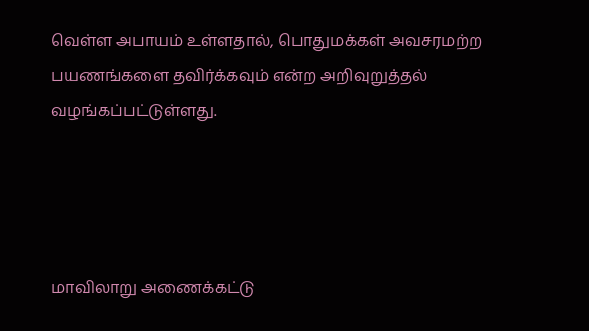வெள்ள அபாயம் உள்ளதால், பொதுமக்கள் அவசரமற்ற பயணங்களை தவிர்க்கவும் என்ற அறிவுறுத்தல் வழங்கப்பட்டுள்ளது.




மாவிலாறு அணைக்கட்டு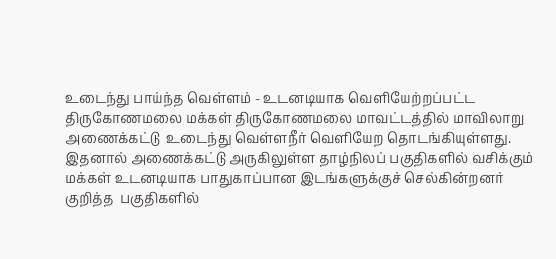உடைந்து பாய்ந்த வெள்ளம் - உடனடியாக வெளியேற்றப்பட்ட திருகோணமலை மக்கள் திருகோணமலை மாவட்டத்தில் மாவிலாறு அணைக்கட்டு  உடைந்து வெள்ளநீர் வெளியேற தொடங்கியுள்ளது. இதனால் அணைக்கட்டு அருகிலுள்ள தாழ்நிலப் பகுதிகளில் வசிக்கும் மக்கள் உடனடியாக பாதுகாப்பான இடங்களுக்குச் செல்கின்றனர் குறித்த  பகுதிகளில்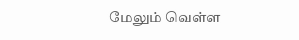மேலும் வெள்ள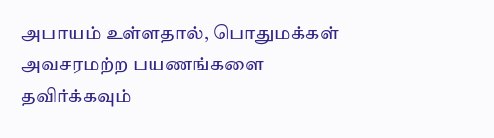அபாயம் உள்ளதால், பொதுமக்கள் அவசரமற்ற பயணங்களை தவிர்க்கவும்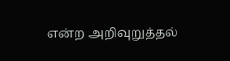என்ற அறிவுறுத்தல்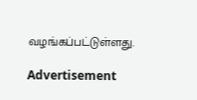வழங்கப்பட்டுள்ளது.

Advertisement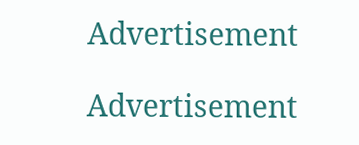Advertisement

Advertisement